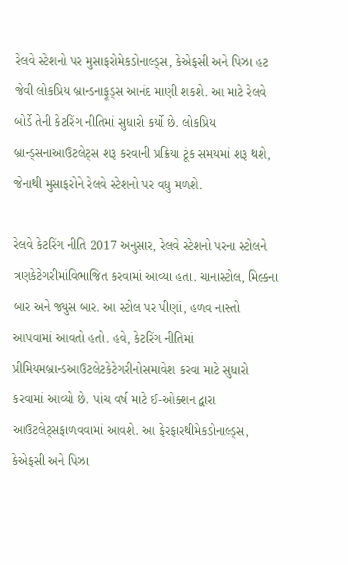રેલવે સ્ટેશનો પર મુસાફરોમેકડોનાલ્ડ્સ, કેએફસી અને પિઝા હટ જેવી લોકપ્રિય બ્રાન્ડનાફૂડ્સ આનંદ માણી શકશે. આ માટે રેલવે બોર્ડે તેની કેટરિંગ નીતિમાં સુધારો કર્યો છે. લોકપ્રિય બ્રાન્ડ્સનાઆઉટલેટ્સ શરૂ કરવાની પ્રક્રિયા ટૂંક સમયમાં શરૂ થશે, જેનાથી મુસાફરોને રેલવે સ્ટેશનો પર વધુ મળશે.

રેલવે કેટરિંગ નીતિ 2017 અનુસાર, રેલવે સ્ટેશનો પરના સ્ટોલને ત્રણકેટેગરીમાંવિભાજિત કરવામાં આવ્યા હતા. ચાનાસ્ટોલ, મિલ્કના બાર અને જ્યુસ બાર. આ સ્ટોલ પર પીણાં, હળવ નાસ્તો આપવામાં આવતો હતો. હવે, કેટરિંગ નીતિમાં પ્રીમિયમબ્રાન્ડઆઉટલેટકેટેગરીનોસમાવેશ કરવા માટે સુધારો કરવામાં આવ્યો છે. પાંચ વર્ષ માટે ઈ-ઓક્શન દ્વારા આઉટલેટ્સફાળવવામાં આવશે. આ ફેરફારથીમેકડોનાલ્ડ્સ, કેએફસી અને પિઝા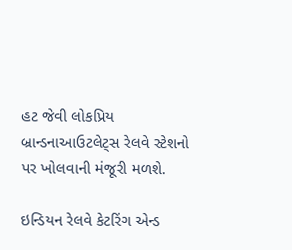હટ જેવી લોકપ્રિય બ્રાન્ડનાઆઉટલેટ્સ રેલવે સ્ટેશનો પર ખોલવાની મંજૂરી મળશે.

ઇન્ડિયન રેલવે કેટરિંગ એન્ડ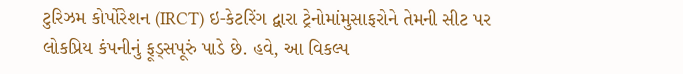ટુરિઝમ કોર્પોરેશન (IRCT) ઇ-કેટરિંગ દ્વારા ટ્રેનોમાંમુસાફરોને તેમની સીટ પર લોકપ્રિય કંપનીનું ફૂડ્સપૂરું પાડે છે. હવે, આ વિકલ્પ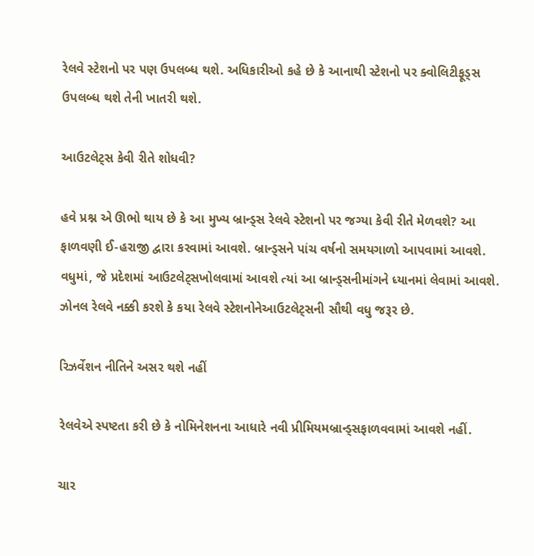રેલવે સ્ટેશનો પર પણ ઉપલબ્ધ થશે. અધિકારીઓ કહે છે કે આનાથી સ્ટેશનો પર ક્વોલિટીફૂડ્સ ઉપલબ્ધ થશે તેની ખાતરી થશે.

આઉટલેટ્સ કેવી રીતે શોધવી?

હવે પ્રશ્ન એ ઊભો થાય છે કે આ મુખ્ય બ્રાન્ડ્સ રેલવે સ્ટેશનો પર જગ્યા કેવી રીતે મેળવશે? આ ફાળવણી ઈ-હરાજી દ્વારા કરવામાં આવશે. બ્રાન્ડ્સને પાંચ વર્ષનો સમયગાળો આપવામાં આવશે. વધુમાં, જે પ્રદેશમાં આઉટલેટ્સખોલવામાં આવશે ત્યાં આ બ્રાન્ડ્સનીમાંગને ધ્યાનમાં લેવામાં આવશે. ઝોનલ રેલવે નક્કી કરશે કે કયા રેલવે સ્ટેશનોનેઆઉટલેટ્સની સૌથી વધુ જરૂર છે.

રિઝર્વેશન નીતિને અસર થશે નહીં

રેલવેએ સ્પષ્ટતા કરી છે કે નોમિનેશનના આધારે નવી પ્રીમિયમબ્રાન્ડ્સફાળવવામાં આવશે નહીં.

ચાર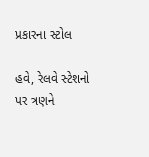પ્રકારના સ્ટોલ

હવે, રેલવે સ્ટેશનો પર ત્રણને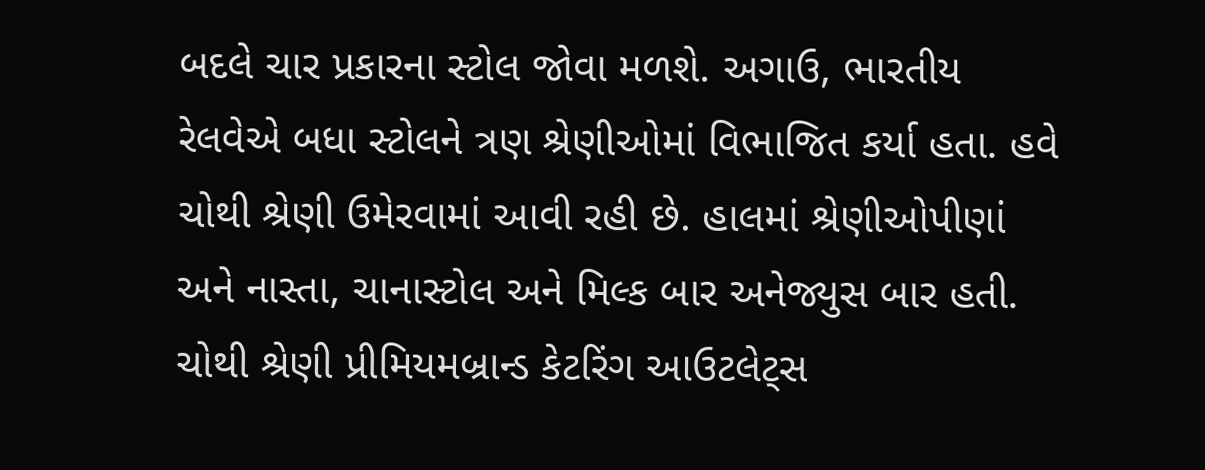બદલે ચાર પ્રકારના સ્ટોલ જોવા મળશે. અગાઉ, ભારતીય રેલવેએ બધા સ્ટોલને ત્રણ શ્રેણીઓમાં વિભાજિત કર્યા હતા. હવે ચોથી શ્રેણી ઉમેરવામાં આવી રહી છે. હાલમાં શ્રેણીઓપીણાં અને નાસ્તા, ચાનાસ્ટોલ અને મિલ્ક બાર અનેજ્યુસ બાર હતી. ચોથી શ્રેણી પ્રીમિયમબ્રાન્ડ કેટરિંગ આઉટલેટ્સ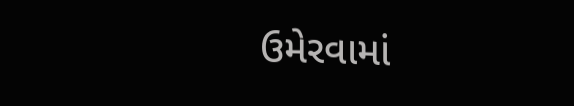ઉમેરવામાં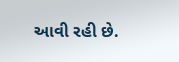આવી રહી છે.